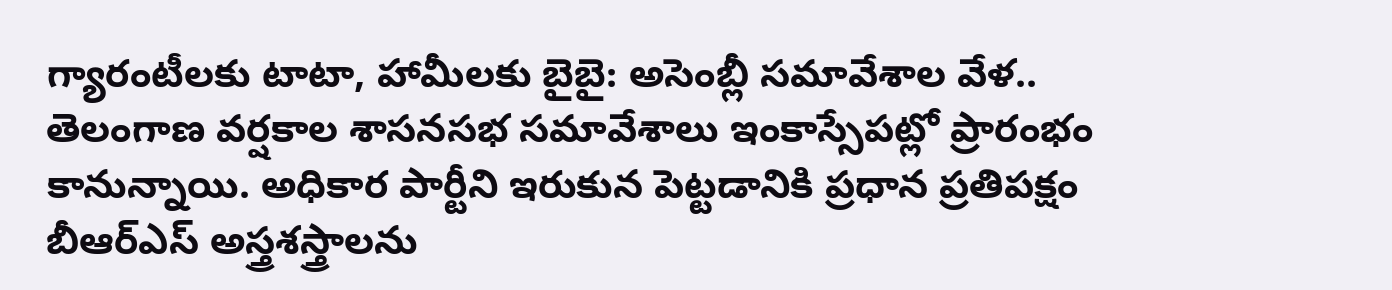గ్యారంటీలకు టాటా, హామీలకు బైబై: అసెంబ్లీ సమావేశాల వేళ..
తెలంగాణ వర్షకాల శాసనసభ సమావేశాలు ఇంకాస్సేపట్లో ప్రారంభం కానున్నాయి. అధికార పార్టీని ఇరుకున పెట్టడానికి ప్రధాన ప్రతిపక్షం బీఆర్ఎస్ అస్త్రశస్త్రాలను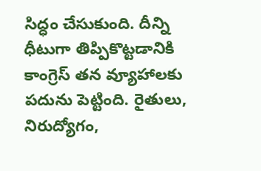సిద్ధం చేసుకుంది. దీన్ని ధీటుగా తిప్పికొట్టడానికి కాంగ్రెస్ తన వ్యూహాలకు పదును పెట్టింది. రైతులు, నిరుద్యోగం,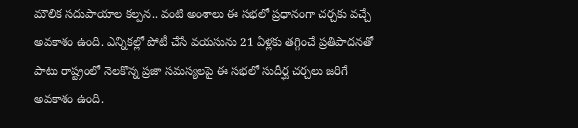మౌలిక సదుపాయాల కల్పన.. వంటి అంశాలు ఈ సభలో ప్రధానంగా చర్చకు వచ్చే అవకాశం ఉంది. ఎన్నికల్లో పోటీ చేసే వయసును 21 ఏళ్లకు తగ్గించే ప్రతిపాదనతో పాటు రాష్ట్రంలో నెలకొన్న ప్రజా సమస్యలపై ఈ సభలో సుదీర్ఘ చర్చలు జరిగే అవకాశం ఉంది.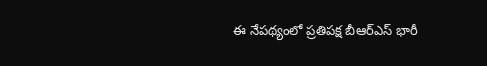ఈ నేపథ్యంలో ప్రతిపక్ష బీఆర్ఎస్ భారీ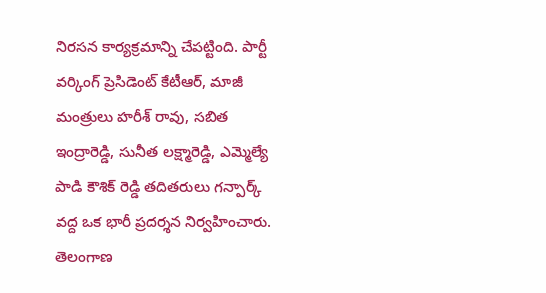నిరసన కార్యక్రమాన్ని చేపట్టింది. పార్టీ వర్కింగ్ ప్రెసిడెంట్ కేటీఆర్, మాజీ మంత్రులు హరీశ్ రావు, సబిత ఇంద్రారెడ్డి, సునీత లక్ష్మారెడ్డి, ఎమ్మెల్యే పాడి కౌశిక్ రెడ్డి తదితరులు గన్పార్క్ వద్ద ఒక భారీ ప్రదర్శన నిర్వహించారు. తెలంగాణ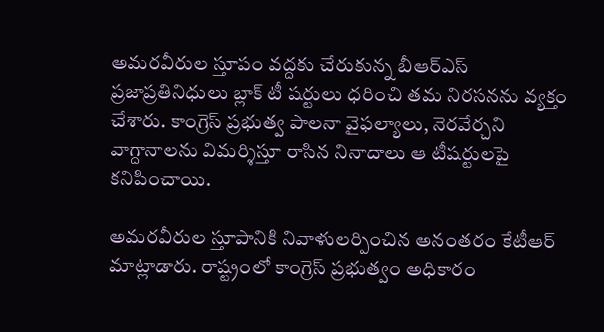అమరవీరుల స్తూపం వద్దకు చేరుకున్న బీఆర్ఎస్ ప్రజాప్రతినిధులు బ్లాక్ టీ షర్టులు ధరించి తమ నిరసనను వ్యక్తం చేశారు. కాంగ్రెస్ ప్రభుత్వ పాలనా వైఫల్యాలు, నెరవేర్చని వాగ్దానాలను విమర్శిస్తూ రాసిన నినాదాలు ఆ టీషర్టులపై కనిపించాయి.

అమరవీరుల స్తూపానికి నివాళులర్పించిన అనంతరం కేటీఆర్ మాట్లాడారు. రాష్ట్రంలో కాంగ్రెస్ ప్రభుత్వం అధికారం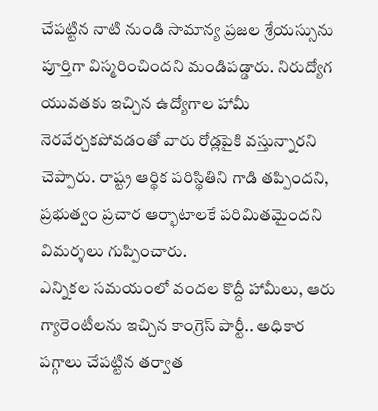చేపట్టిన నాటి నుండి సామాన్య ప్రజల శ్రేయస్సును పూర్తిగా విస్మరించిందని మండిపడ్డారు. నిరుద్యోగ యువతకు ఇచ్చిన ఉద్యోగాల హామీ నెరవేర్చకపోవడంతో వారు రోడ్లపైకి వస్తున్నారని చెప్పారు. రాష్ట్ర ఆర్థిక పరిస్థితిని గాడి తప్పిందని, ప్రభుత్వం ప్రచార ఆర్భాటాలకే పరిమితమైందని విమర్శలు గుప్పించారు.
ఎన్నికల సమయంలో వందల కొద్దీ హామీలు, ఆరు గ్యారెంటీలను ఇచ్చిన కాంగ్రెస్ పార్టీ.. అధికార పగ్గాలు చేపట్టిన తర్వాత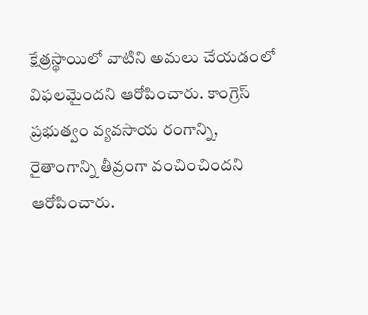క్షేత్రస్థాయిలో వాటిని అమలు చేయడంలో విఫలమైందని ఆరోపించారు. కాంగ్రెస్ ప్రభుత్వం వ్యవసాయ రంగాన్ని, రైతాంగాన్ని తీవ్రంగా వంచించిందని ఆరోపించారు.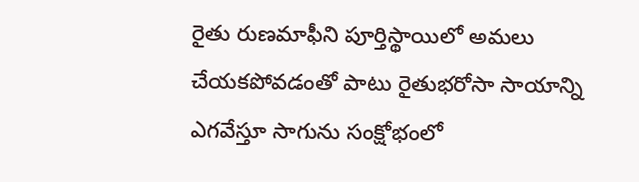రైతు రుణమాఫీని పూర్తిస్థాయిలో అమలు చేయకపోవడంతో పాటు రైతుభరోసా సాయాన్ని ఎగవేస్తూ సాగును సంక్షోభంలో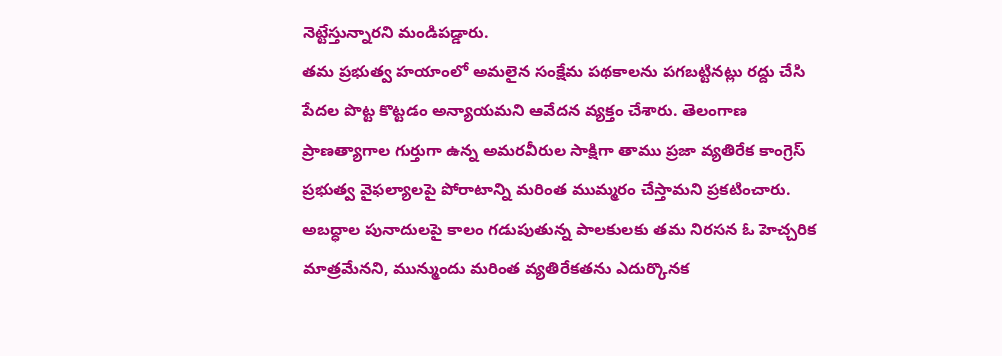నెట్టేస్తున్నారని మండిపడ్డారు.
తమ ప్రభుత్వ హయాంలో అమలైన సంక్షేమ పథకాలను పగబట్టినట్లు రద్దు చేసి పేదల పొట్ట కొట్టడం అన్యాయమని ఆవేదన వ్యక్తం చేశారు. తెలంగాణ ప్రాణత్యాగాల గుర్తుగా ఉన్న అమరవీరుల సాక్షిగా తాము ప్రజా వ్యతిరేక కాంగ్రెస్ ప్రభుత్వ వైఫల్యాలపై పోరాటాన్ని మరింత ముమ్మరం చేస్తామని ప్రకటించారు. అబద్ధాల పునాదులపై కాలం గడుపుతున్న పాలకులకు తమ నిరసన ఓ హెచ్చరిక మాత్రమేనని, మున్ముందు మరింత వ్యతిరేకతను ఎదుర్కొనక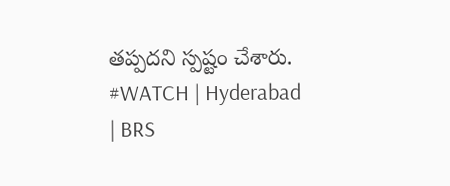తప్పదని స్పష్టం చేశారు.
#WATCH | Hyderabad | BRS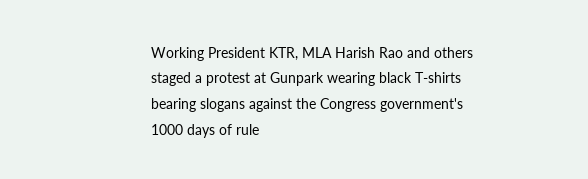Working President KTR, MLA Harish Rao and others staged a protest at Gunpark wearing black T-shirts bearing slogans against the Congress government's 1000 days of rule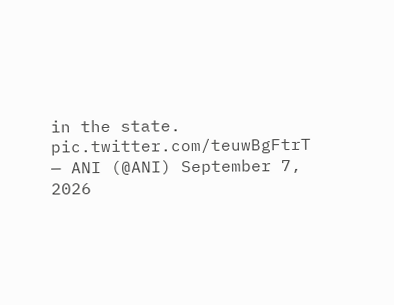in the state. pic.twitter.com/teuwBgFtrT
— ANI (@ANI) September 7, 2026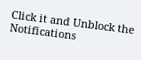Click it and Unblock the Notifications